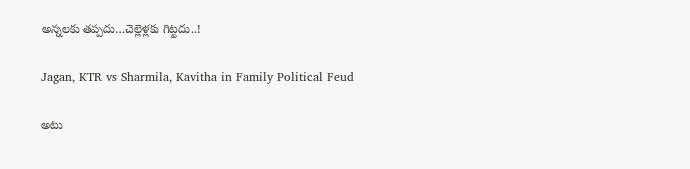అన్నలకు తప్పదు…చెల్లెళ్లకు గిట్టదు..!

Jagan, KTR vs Sharmila, Kavitha in Family Political Feud

అటు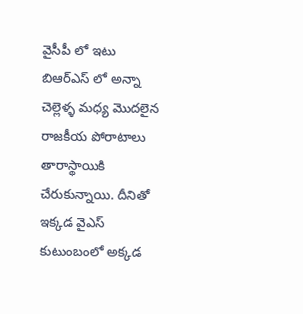వైసీపీ లో ఇటు బిఆర్ఎస్ లో అన్నా చెల్లెళ్ళ మధ్య మొదలైన రాజకీయ పోరాటాలు తారాస్థాయికి చేరుకున్నాయి. దీనితో ఇక్కడ వైఎస్ కుటుంబంలో అక్కడ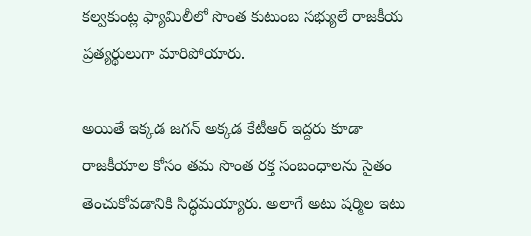కల్వకుంట్ల ఫ్యామిలీలో సొంత కుటుంబ సభ్యులే రాజకీయ ప్రత్యర్థులుగా మారిపోయారు.

అయితే ఇక్కడ జగన్ అక్కడ కేటీఆర్ ఇద్దరు కూడా రాజకీయాల కోసం తమ సొంత రక్త సంబంధాలను సైతం తెంచుకోవడానికి సిద్ధమయ్యారు. అలాగే అటు షర్మిల ఇటు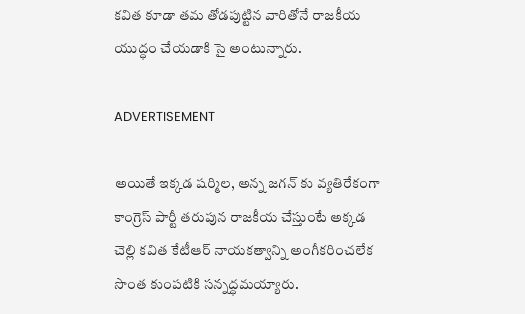కవిత కూడా తమ తోడపుట్టిన వారితోనే రాజకీయ యుద్ధం చేయడాకి సై అంటున్నారు.

ADVERTISEMENT

అయితే ఇక్కడ షర్మిల, అన్న జగన్ కు వ్యతిరేకంగా కాంగ్రెస్ పార్టీ తరుపున రాజకీయ చేస్తుంటే అక్కడ చెల్లి కవిత కేటీఆర్ నాయకత్వాన్ని అంగీకరించలేక సొంత కుంపటికి సన్నద్ధమయ్యారు.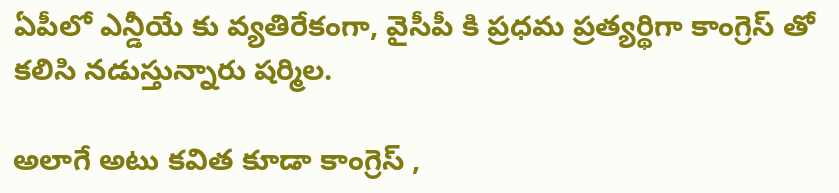ఏపీలో ఎన్డీయే కు వ్యతిరేకంగా, వైసీపీ కి ప్రధమ ప్రత్యర్థిగా కాంగ్రెస్ తో కలిసి నడుస్తున్నారు షర్మిల.

అలాగే అటు కవిత కూడా కాంగ్రెస్ ,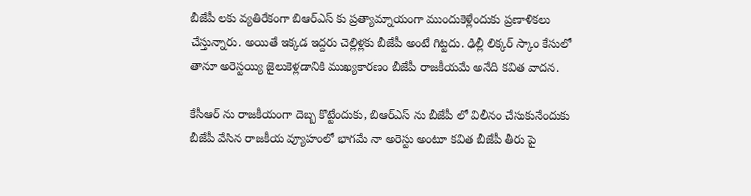బీజేపీ లకు వ్యతిరేకంగా బిఆర్ఎస్ కు ప్రత్యామ్నాయంగా ముందుకెళ్లేందుకు ప్రణాళికలు చేస్తున్నారు. అయితే ఇక్కడ ఇద్దరు చెల్లిళ్లకు బీజేపీ అంటే గిట్టదు. ఢిల్లీ లిక్కర్ స్కాం కేసులో తానూ అరెస్టయ్యి జైలుకెళ్లడానికి ముఖ్యకారణం బీజేపీ రాజకీయమే అనేది కవిత వాదన.

కేసీఆర్ ను రాజకీయంగా దెబ్బ కొట్టేందుకు, బిఆర్ఎస్ ను బీజేపీ లో విలీనం చేసుకునేందుకు బీజేపీ వేసిన రాజకీయ వ్యూహంలో భాగమే నా అరెస్టు అంటూ కవిత బీజేపీ తీరు పై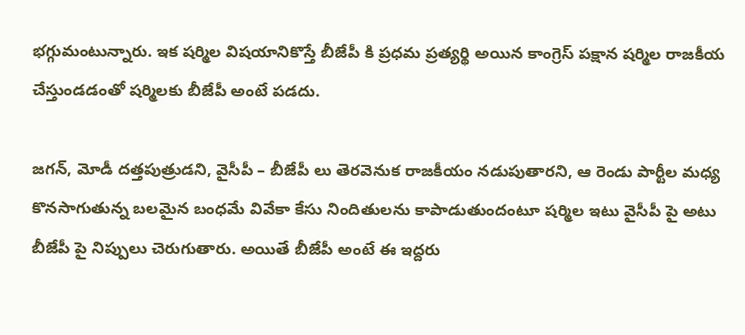భగ్గుమంటున్నారు. ఇక షర్మిల విషయానికొస్తే బీజేపీ కి ప్రధమ ప్రత్యర్థి అయిన కాంగ్రెస్ పక్షాన షర్మిల రాజకీయ చేస్తుండడంతో షర్మిలకు బీజేపీ అంటే పడదు.

జగన్, మోడీ దత్తపుత్రుడని, వైసీపీ – బీజేపీ లు తెరవెనుక రాజకీయం నడుపుతారని, ఆ రెండు పార్టీల మధ్య కొనసాగుతున్న బలమైన బంధమే వివేకా కేసు నిందితులను కాపాడుతుందంటూ షర్మిల ఇటు వైసీపీ పై అటు బీజేపీ పై నిప్పులు చెరుగుతారు. అయితే బీజేపీ అంటే ఈ ఇద్దరు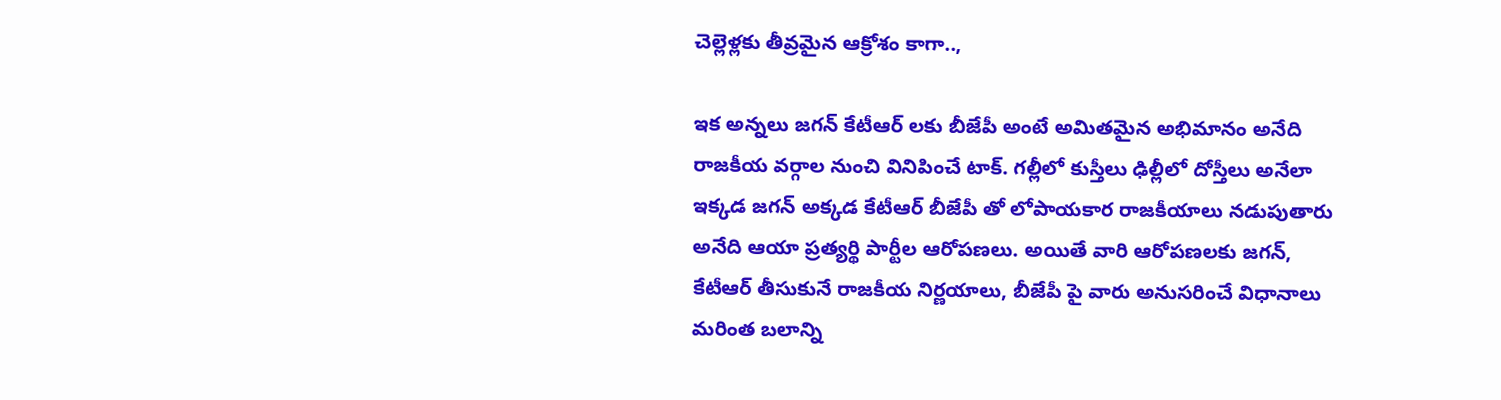చెల్లెళ్లకు తీవ్రమైన ఆక్రోశం కాగా..,

ఇక అన్నలు జగన్ కేటీఆర్ లకు బీజేపీ అంటే అమితమైన అభిమానం అనేది రాజకీయ వర్గాల నుంచి వినిపించే టాక్. గల్లీలో కుస్తీలు ఢిల్లీలో దోస్తీలు అనేలా ఇక్కడ జగన్ అక్కడ కేటీఆర్ బీజేపీ తో లోపాయకార రాజకీయాలు నడుపుతారు అనేది ఆయా ప్రత్యర్థి పార్టీల ఆరోపణలు. అయితే వారి ఆరోపణలకు జగన్, కేటీఆర్ తీసుకునే రాజకీయ నిర్ణయాలు, బీజేపీ పై వారు అనుసరించే విధానాలు మరింత బలాన్ని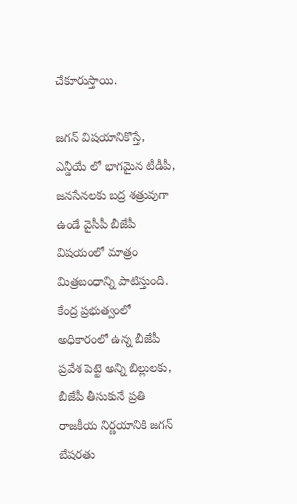చేకూరుస్తాయి.

జగన్ విషయానికొస్తే, ఎన్డీయే లో భాగమైన టీడీపీ, జనసేనలకు బద్ర శత్రువుగా ఉండే వైసీపీ బీజేపీ విషయంలో మాత్రం మిత్రబంధాన్ని పాటిస్తుంది. కేంద్ర ప్రభుత్వంలో అధికారంలో ఉన్న బీజేపీ ప్రవేశ పెట్టె అన్ని బిల్లులకు, బీజేపీ తీసుకునే ప్రతి రాజకీయ నిర్ణయానికి జగన్ బేషరతు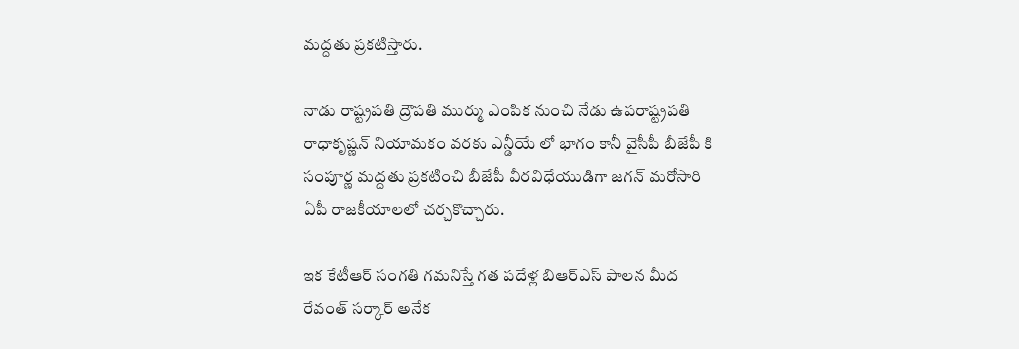మద్దతు ప్రకటిస్తారు.

నాడు రాష్ట్రపతి ద్రౌపతి ముర్ము ఎంపిక నుంచి నేడు ఉపరాష్ట్రపతి రాధాకృష్ణన్ నియామకం వరకు ఎన్డీయే లో భాగం కానీ వైసీపీ బీజేపీ కి సంపూర్ణ మద్దతు ప్రకటించి బీజేపీ వీరవిధేయుడిగా జగన్ మరోసారి ఏపీ రాజకీయాలలో చర్చకొచ్చారు.

ఇక కేటీఆర్ సంగతి గమనిస్తే గత పదేళ్ల బిఆర్ఎస్ పాలన మీద రేవంత్ సర్కార్ అనేక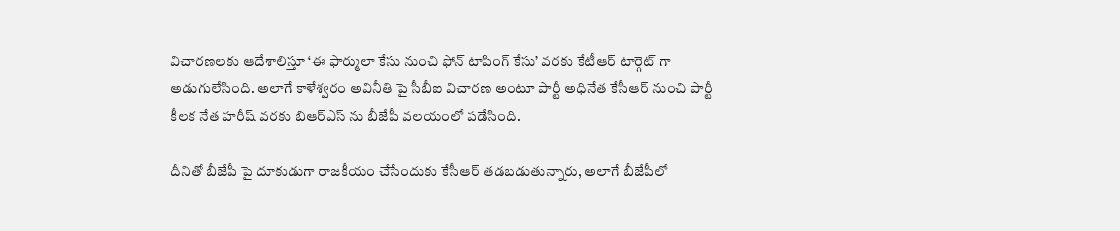విచారణలకు ఆదేశాలిస్తూ ‘ఈ ఫార్ములా కేసు నుంచి ఫోన్ టాపింగ్ కేసు’ వరకు కేటీఆర్ టార్గెట్ గా అడుగులేసింది. అలాగే కాళేశ్వరం అవినీతి పై సీబీఐ విచారణ అంటూ పార్టీ అధినేత కేసీఆర్ నుంచి పార్టీ కీలక నేత హరీష్ వరకు బిఆర్ఎస్ ను బీజేపీ వలయంలో పడేసింది.

దీనితో బీజేపీ పై దూకుడుగా రాజకీయం చేసేందుకు కేసీఆర్ తడబడుతున్నారు, అలాగే బీజేపీలో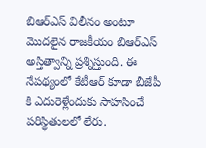బిఆర్ఎస్ విలీనం అంటూ మొదలైన రాజకీయం బిఆర్ఎస్ అస్తిత్వాన్ని ప్రశ్నిస్తుంది. ఈ నేపథ్యంలో కేటీఆర్ కూడా బీజేపీ కి ఎదురెళ్లేందుకు సాహసించే పరిస్థితులలో లేరు.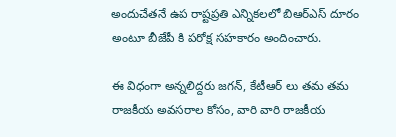అందుచేతనే ఉప రాష్టప్రతి ఎన్నికలలో బిఆర్ఎస్ దూరం అంటూ బీజేపీ కి పరోక్ష సహకారం అందించారు.

ఈ విధంగా అన్నలిద్దరు జగన్, కేటీఆర్ లు తమ తమ రాజకీయ అవసరాల కోసం, వారి వారి రాజకీయ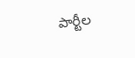పార్టీల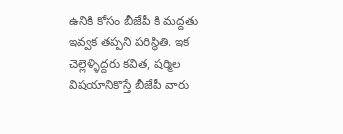ఉనికి కోసం బీజేపీ కి మద్దతు ఇవ్వక తప్పని పరిస్థితి. ఇక చెల్లెళ్ళిద్దరు కవిత, షర్మిల విషయానికొస్తే బీజేపీ వారు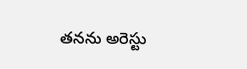తనను అరెస్టు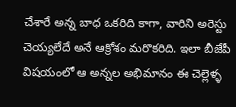చేశారే అన్న బాధ ఒకరిది కాగా, వారిని అరెస్టు చెయ్యలేదే అనే ఆక్రోశం మరొకరిది. ఇలా బీజేపీ విషయంలో ఆ అన్నల అభిమానం ఈ చెల్లెళ్ళ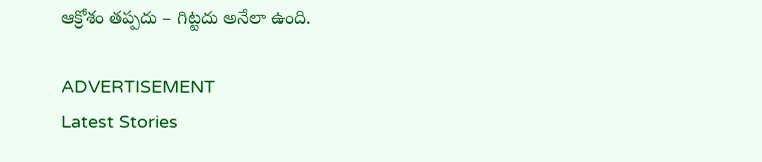ఆక్రోశం తప్పదు – గిట్టదు అనేలా ఉంది.

ADVERTISEMENT
Latest Stories